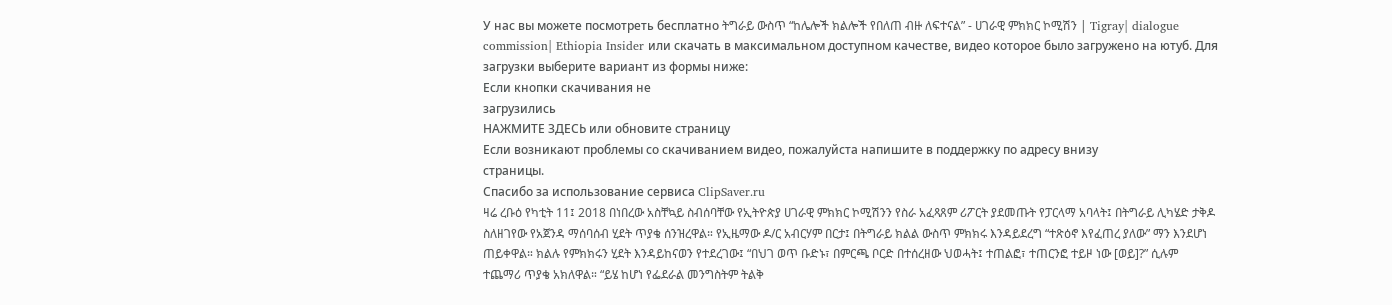У нас вы можете посмотреть бесплатно ትግራይ ውስጥ “ከሌሎች ክልሎች የበለጠ ብዙ ለፍተናል” - ሀገራዊ ምክክር ኮሚሽን | Tigray| dialogue commission| Ethiopia Insider или скачать в максимальном доступном качестве, видео которое было загружено на ютуб. Для загрузки выберите вариант из формы ниже:
Если кнопки скачивания не
загрузились
НАЖМИТЕ ЗДЕСЬ или обновите страницу
Если возникают проблемы со скачиванием видео, пожалуйста напишите в поддержку по адресу внизу
страницы.
Спасибо за использование сервиса ClipSaver.ru
ዛሬ ረቡዕ የካቲት 11፤ 2018 በነበረው አስቸኳይ ስብሰባቸው የኢትዮጵያ ሀገራዊ ምክክር ኮሚሽንን የስራ አፈጻጸም ሪፖርት ያደመጡት የፓርላማ አባላት፤ በትግራይ ሊካሄድ ታቅዶ ስለዘገየው የአጀንዳ ማሰባሰብ ሂደት ጥያቄ ሰንዝረዋል። የኢዜማው ዶ/ር አብርሃም በርታ፤ በትግራይ ክልል ውስጥ ምክክሩ እንዳይደረግ “ተጽዕኖ እየፈጠረ ያለው” ማን እንደሆነ ጠይቀዋል። ክልሉ የምክክሩን ሂደት እንዳይከናወን የተደረገው፤ “በህገ ወጥ ቡድኑ፣ በምርጫ ቦርድ በተሰረዘው ህወሓት፤ ተጠልፎ፣ ተጠርንፎ ተይዞ ነው [ወይ]?” ሲሉም ተጨማሪ ጥያቄ አክለዋል። “ይሄ ከሆነ የፌደራል መንግስትም ትልቅ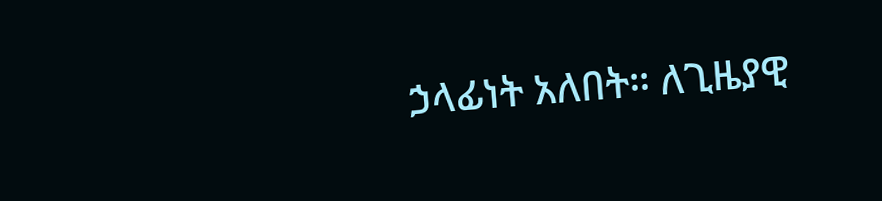ኃላፊነት አለበት። ለጊዜያዊ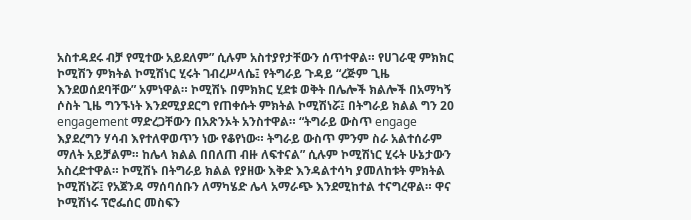አስተዳደሩ ብቻ የሚተው አይደለም” ሲሉም አስተያየታቸውን ሰጥተዋል። የሀገራዊ ምክክር ኮሚሽን ምክትል ኮሚሽነር ሂሩት ገብረሥላሴ፤ የትግራይ ጉዳይ “ረጅም ጊዜ እንደወሰደባቸው” አምነዋል። ኮሚሽኑ በምክክር ሂደቱ ወቅት በሌሎች ክልሎች በአማካኝ ሶስት ጊዜ ግንኙነት እንደሚያደርግ የጠቀሱት ምክትል ኮሚሽነሯ፤ በትግራይ ክልል ግን 20 engagement ማድረጋቸውን በአጽንኦት አንስተዋል። “ትግራይ ውስጥ engage እያደረግን ሃሳብ እየተለዋወጥን ነው የቆየነው። ትግራይ ውስጥ ምንም ስራ አልተሰራም ማለት አይቻልም። ከሌላ ክልል በበለጠ ብዙ ለፍተናል” ሲሉም ኮሚሽነር ሂሩት ሁኔታውን አስረድተዋል። ኮሚሽኑ በትግራይ ክልል የያዘው እቅድ እንዳልተሳካ ያመለከቱት ምክትል ኮሚሽነሯ፤ የአጀንዳ ማሰባሰቡን ለማካሄድ ሌላ አማራጭ እንደሚከተል ተናግረዋል። ዋና ኮሚሽነሩ ፕሮፌሰር መስፍን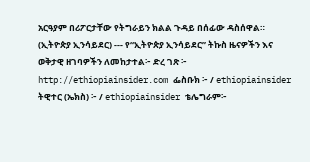አርዓያም በሪፖርታቸው የትግራይን ክልል ጉዳይ በሰፊው ዳስሰዋል። (ኢትዮጵያ ኢንሳይደር) --- የ“ኢትዮጵያ ኢንሳይደር” ትኩስ ዜናዎችን እና ወቅታዊ ዘገባዎችን ለመከታተል፦ ድረ ገጽ ፦ http://ethiopiainsider.com ፌስቡክ ፦ / ethiopiainsider ትዊተር (ኤክስ) ፦ / ethiopiainsider ቴሌግራም፦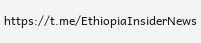https://t.me/EthiopiaInsiderNews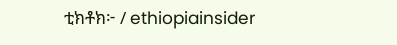ቲክቶክ፦ / ethiopiainsider